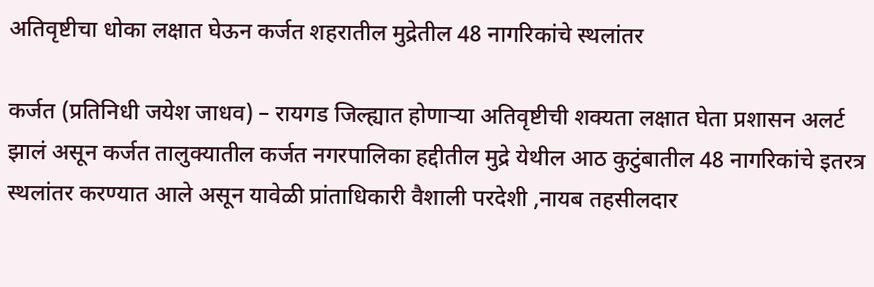अतिवृष्टीचा धोका लक्षात घेऊन कर्जत शहरातील मुद्रेतील 48 नागरिकांचे स्थलांतर

कर्जत (प्रतिनिधी जयेश जाधव) – रायगड जिल्ह्यात होणाऱ्या अतिवृष्टीची शक्यता लक्षात घेता प्रशासन अलर्ट झालं असून कर्जत तालुक्यातील कर्जत नगरपालिका हद्दीतील मुद्रे येथील आठ कुटुंबातील 48 नागरिकांचे इतरत्र स्थलांतर करण्यात आले असून यावेळी प्रांताधिकारी वैशाली परदेशी ,नायब तहसीलदार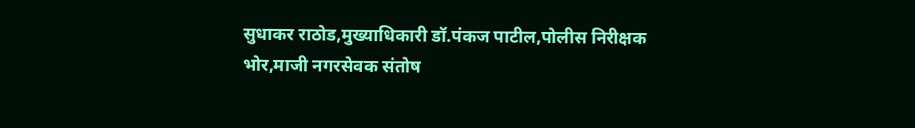सुधाकर राठोड,मुख्याधिकारी डॉ.पंकज पाटील,पोलीस निरीक्षक भोर,माजी नगरसेवक संतोष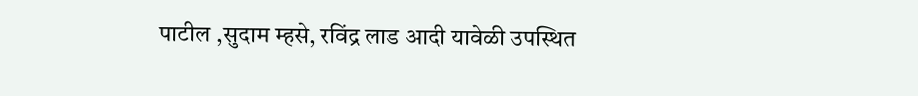पाटील ,सुदाम म्हसे, रविंद्र लाड आदी यावेळी उपस्थित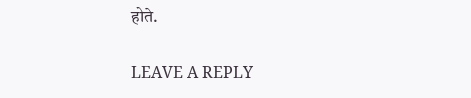होते.

LEAVE A REPLY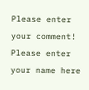Please enter your comment!
Please enter your name here